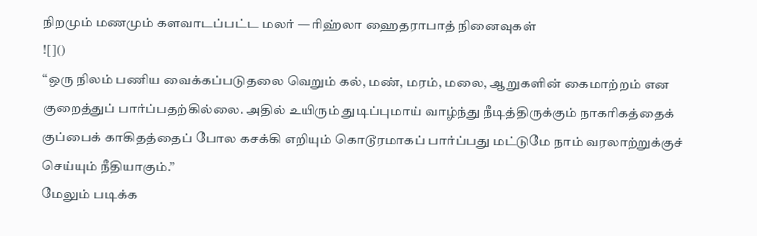நிறமும் மணமும் களவாடப்பட்ட மலர் — ரிஹ்லா ஹைதராபாத் நினைவுகள்
![]()
“ஒரு நிலம் பணிய வைக்கப்படுதலை வெறும் கல், மண், மரம், மலை, ஆறுகளின் கைமாற்றம் என குறைத்துப் பார்ப்பதற்கில்லை. அதில் உயிரும் துடிப்புமாய் வாழ்ந்து நீடித்திருக்கும் நாகரிகத்தைக் குப்பைக் காகிதத்தைப் போல கசக்கி எறியும் கொடூரமாகப் பார்ப்பது மட்டுமே நாம் வரலாற்றுக்குச் செய்யும் நீதியாகும்.”
மேலும் படிக்க